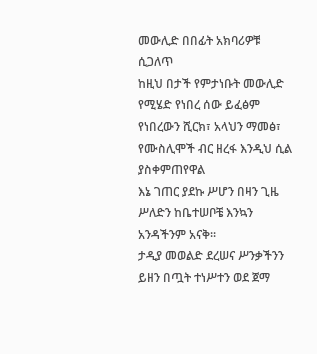መውሊድ በበፊት አክባሪዎቹ ሲጋለጥ
ከዚህ በታች የምታነቡት መውሊድ የሚሄድ የነበረ ሰው ይፈፅም የነበረውን ሺርክ፣ አላህን ማመፅ፣ የሙስሊሞች ብር ዘረፋ እንዲህ ሲል ያስቀምጠየዋል
እኔ ገጠር ያደኩ ሥሆን በዛን ጊዜ ሥለድን ከቤተሠቦቼ እንኳን አንዳችንም አናቅ፡፡
ታዲያ መወልድ ደረሠና ሥንቃችንን ይዘን በጧት ተነሥተን ወደ ጀማ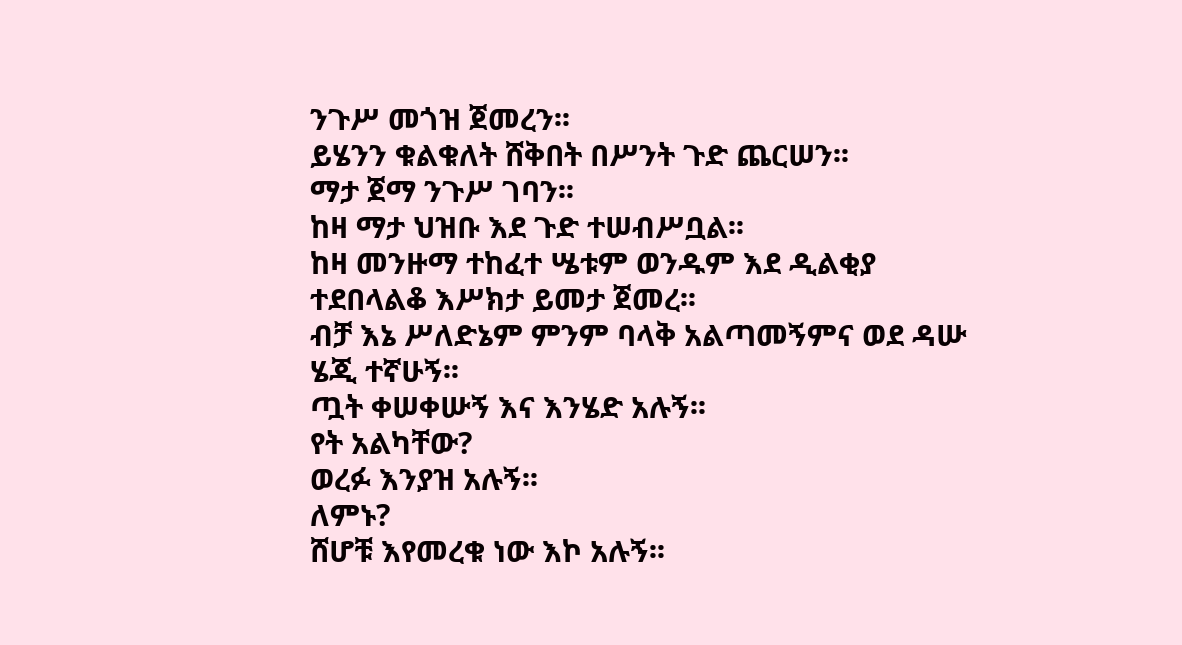ንጉሥ መጎዝ ጀመረን፡፡
ይሄንን ቁልቁለት ሸቅበት በሥንት ጉድ ጨርሠን፡፡
ማታ ጀማ ንጉሥ ገባን፡፡
ከዛ ማታ ህዝቡ እደ ጉድ ተሠብሥቧል፡፡
ከዛ መንዙማ ተከፈተ ሤቱም ወንዱም እደ ዲልቂያ ተደበላልቆ እሥክታ ይመታ ጀመረ፡፡
ብቻ እኔ ሥለድኔም ምንም ባላቅ አልጣመኝምና ወደ ዳሡ ሄጂ ተኛሁኝ፡፡
ጧት ቀሠቀሡኝ እና እንሄድ አሉኝ፡፡
የት አልካቸው?
ወረፉ እንያዝ አሉኝ፡፡
ለምኑ?
ሸሆቹ እየመረቁ ነው እኮ አሉኝ፡፡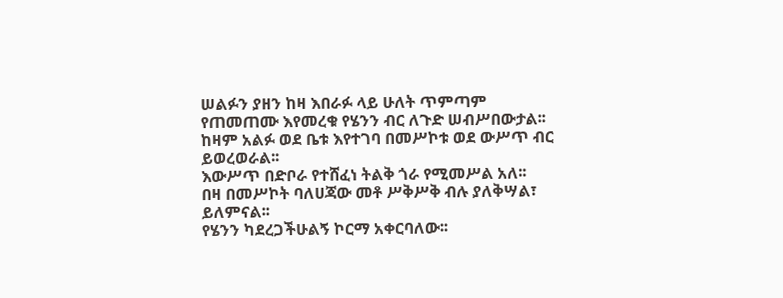ሠልፉን ያዘን ከዛ እበራፉ ላይ ሁለት ጥምጣም የጠመጠሙ እየመረቁ የሄንን ብር ለጉድ ሠብሥበውታል፡፡
ከዛም አልፉ ወደ ቤቱ እየተገባ በመሥኮቱ ወደ ውሥጥ ብር ይወረወራል፡፡
እውሥጥ በድቦራ የተሸፈነ ትልቅ ጎራ የሚመሥል አለ፡፡
በዛ በመሥኮት ባለሀጃው መቶ ሥቅሥቅ ብሉ ያለቅሣል፣ ይለምናል፡፡
የሄንን ካደረጋችሁልኝ ኮርማ አቀርባለው፡፡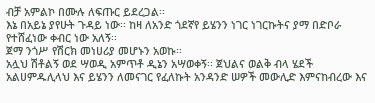ብቻ አምልኮ በሙሉ ለፍጡር ይደረጋል፡፡
እኔ በአይኔ ያየሁት ጉዳይ ነው፡፡ ከዛ ለአንድ ጎደኛየ ይሄንን ነገር ነገርኩትና ያማ በድቦራ የተሸፈነው ቀብር ነው አለኝ፡፡
ጀማ ንጎሥ የሽርክ መነሀሪያ መሆኑን አወኩ፡፡
አሏህ ሽቶልኝ ወደ ሣወዲ አምጥቶ ዲኔን አሣወቀኝ፡፡ ጀህልና ወልቅ ብላ ሄደች አልሀምዱሊላህ እና ይሄንን ለመናገር የፈለኩት አንዳንድ ሠዎች መውሊድ እምናከብረው እና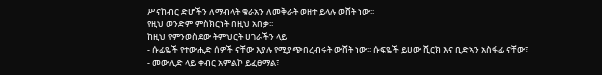ሥናከብር ድሆችን ለማብላት ቁራአን ለመቅራት ወዘተ ይላሉ ወሸት ነው፡፡
የዚህ ወንድም ምስክርነት በዚህ አበቃ፡፡
ከዚህ የምንወስደው ትምህርት ሀገራችን ላይ
- ሱፊዬች የተውሒድ ሰዎች ናቸው እያሉ የሚያጭበረብሩት ውሸት ነው፡፡ ሱፍዬች ይሀው ሺርክ እና ቢድኣን አስፋፊ ናቸው፣
- መውሊድ ላይ ቀብር አምልኮ ይፈፀማል፣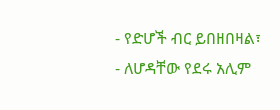- የድሆች ብር ይበዘበዛል፣
- ለሆዳቸው የደሩ አሊም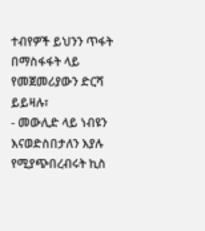ተብየዎች ይህንን ጥፋት በማስፋፋት ላይ የመጀመሪያውን ድርሻ ይይዛሉ፣
- መውሊድ ላይ ነብዩን እናወድስበታለን እያሉ የሚያጭበረብሩት ኪስ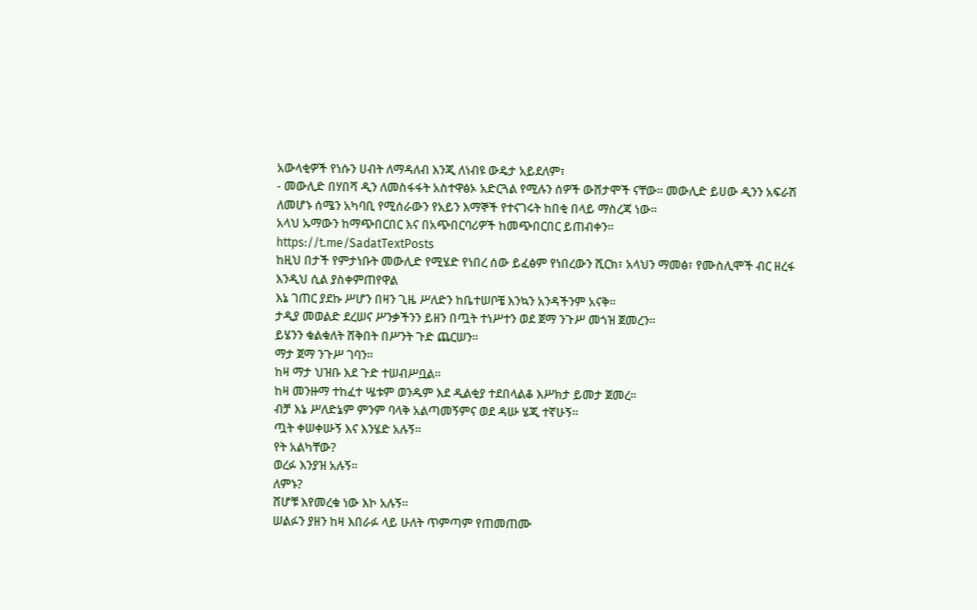አውላቂዎች የነሱን ሀብት ለማዳለብ እንጂ ለነብዩ ውዴታ አይደለም፣
- መውሊድ በሃበሻ ዲን ለመስፋፋት አስተዋፅኦ አድርጓል የሚሉን ሰዎች ውሸታሞች ናቸው፡፡ መውሊድ ይሀው ዲንን አፍራሽ ለመሆኑ ሰሜን አካባቢ የሚሰራውን የአይን እማኞች የተናገሩት ከበቂ በላይ ማስረጃ ነው፡፡
አላህ ኡማውን ከማጭበርበር እና በአጭበርባሪዎች ከመጭበርበር ይጠብቀን፡፡
https://t.me/SadatTextPosts
ከዚህ በታች የምታነቡት መውሊድ የሚሄድ የነበረ ሰው ይፈፅም የነበረውን ሺርክ፣ አላህን ማመፅ፣ የሙስሊሞች ብር ዘረፋ እንዲህ ሲል ያስቀምጠየዋል
እኔ ገጠር ያደኩ ሥሆን በዛን ጊዜ ሥለድን ከቤተሠቦቼ እንኳን አንዳችንም አናቅ፡፡
ታዲያ መወልድ ደረሠና ሥንቃችንን ይዘን በጧት ተነሥተን ወደ ጀማ ንጉሥ መጎዝ ጀመረን፡፡
ይሄንን ቁልቁለት ሸቅበት በሥንት ጉድ ጨርሠን፡፡
ማታ ጀማ ንጉሥ ገባን፡፡
ከዛ ማታ ህዝቡ እደ ጉድ ተሠብሥቧል፡፡
ከዛ መንዙማ ተከፈተ ሤቱም ወንዱም እደ ዲልቂያ ተደበላልቆ እሥክታ ይመታ ጀመረ፡፡
ብቻ እኔ ሥለድኔም ምንም ባላቅ አልጣመኝምና ወደ ዳሡ ሄጂ ተኛሁኝ፡፡
ጧት ቀሠቀሡኝ እና እንሄድ አሉኝ፡፡
የት አልካቸው?
ወረፉ እንያዝ አሉኝ፡፡
ለምኑ?
ሸሆቹ እየመረቁ ነው እኮ አሉኝ፡፡
ሠልፉን ያዘን ከዛ እበራፉ ላይ ሁለት ጥምጣም የጠመጠሙ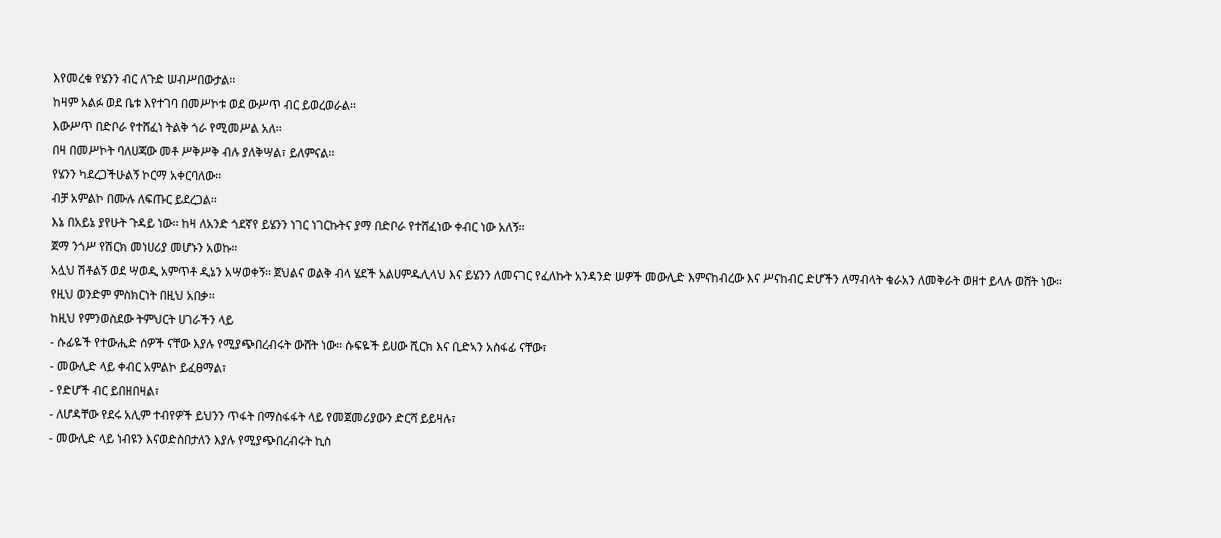እየመረቁ የሄንን ብር ለጉድ ሠብሥበውታል፡፡
ከዛም አልፉ ወደ ቤቱ እየተገባ በመሥኮቱ ወደ ውሥጥ ብር ይወረወራል፡፡
እውሥጥ በድቦራ የተሸፈነ ትልቅ ጎራ የሚመሥል አለ፡፡
በዛ በመሥኮት ባለሀጃው መቶ ሥቅሥቅ ብሉ ያለቅሣል፣ ይለምናል፡፡
የሄንን ካደረጋችሁልኝ ኮርማ አቀርባለው፡፡
ብቻ አምልኮ በሙሉ ለፍጡር ይደረጋል፡፡
እኔ በአይኔ ያየሁት ጉዳይ ነው፡፡ ከዛ ለአንድ ጎደኛየ ይሄንን ነገር ነገርኩትና ያማ በድቦራ የተሸፈነው ቀብር ነው አለኝ፡፡
ጀማ ንጎሥ የሽርክ መነሀሪያ መሆኑን አወኩ፡፡
አሏህ ሽቶልኝ ወደ ሣወዲ አምጥቶ ዲኔን አሣወቀኝ፡፡ ጀህልና ወልቅ ብላ ሄደች አልሀምዱሊላህ እና ይሄንን ለመናገር የፈለኩት አንዳንድ ሠዎች መውሊድ እምናከብረው እና ሥናከብር ድሆችን ለማብላት ቁራአን ለመቅራት ወዘተ ይላሉ ወሸት ነው፡፡
የዚህ ወንድም ምስክርነት በዚህ አበቃ፡፡
ከዚህ የምንወስደው ትምህርት ሀገራችን ላይ
- ሱፊዬች የተውሒድ ሰዎች ናቸው እያሉ የሚያጭበረብሩት ውሸት ነው፡፡ ሱፍዬች ይሀው ሺርክ እና ቢድኣን አስፋፊ ናቸው፣
- መውሊድ ላይ ቀብር አምልኮ ይፈፀማል፣
- የድሆች ብር ይበዘበዛል፣
- ለሆዳቸው የደሩ አሊም ተብየዎች ይህንን ጥፋት በማስፋፋት ላይ የመጀመሪያውን ድርሻ ይይዛሉ፣
- መውሊድ ላይ ነብዩን እናወድስበታለን እያሉ የሚያጭበረብሩት ኪስ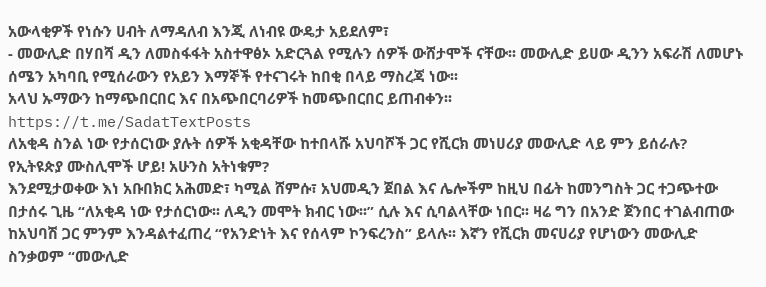አውላቂዎች የነሱን ሀብት ለማዳለብ እንጂ ለነብዩ ውዴታ አይደለም፣
- መውሊድ በሃበሻ ዲን ለመስፋፋት አስተዋፅኦ አድርጓል የሚሉን ሰዎች ውሸታሞች ናቸው፡፡ መውሊድ ይሀው ዲንን አፍራሽ ለመሆኑ ሰሜን አካባቢ የሚሰራውን የአይን እማኞች የተናገሩት ከበቂ በላይ ማስረጃ ነው፡፡
አላህ ኡማውን ከማጭበርበር እና በአጭበርባሪዎች ከመጭበርበር ይጠብቀን፡፡
https://t.me/SadatTextPosts
ለአቂዳ ስንል ነው የታሰርነው ያሉት ሰዎች አቂዳቸው ከተበላሹ አህባሾች ጋር የሺርክ መነሀሪያ መውሊድ ላይ ምን ይሰራሉ?
የኢትዩጵያ ሙስሊሞች ሆይ! አሁንስ አትነቁም?
እንደሚታወቀው እነ አቡበክር አሕመድ፣ ካሚል ሸምሱ፣ አህመዲን ጀበል እና ሌሎችም ከዚህ በፊት ከመንግስት ጋር ተጋጭተው በታሰሩ ጊዜ “ለአቂዳ ነው የታሰርነው፡፡ ለዲን መሞት ክብር ነው፡፡” ሲሉ እና ሲባልላቸው ነበር፡፡ ዛሬ ግን በአንድ ጀንበር ተገልብጠው ከአህባሽ ጋር ምንም እንዳልተፈጠረ “የአንድነት እና የሰላም ኮንፍረንስ” ይላሉ፡፡ እኛን የሺርክ መናሀሪያ የሆነውን መውሊድ ስንቃወም “መውሊድ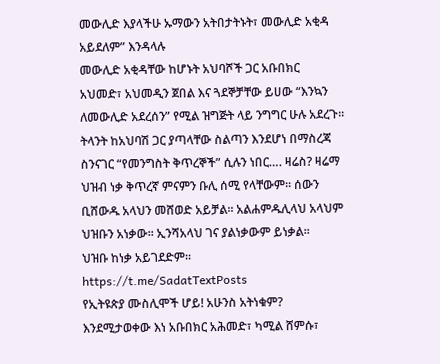መውሊድ እያላችሁ ኡማውን አትበታትኑት፣ መውሊድ አቂዳ አይደለም” እንዳላሉ
መውሊድ አቂዳቸው ከሆኑት አህባሾች ጋር አቡበክር አህመድ፣ አህመዲን ጀበል እና ጓደኞቻቸው ይሀው “እንኳን ለመውሊድ አደረሰን” የሚል ዝግጅት ላይ ንግግር ሁሉ አደረጉ፡፡ ትላንት ከአህባሽ ጋር ያጣላቸው ስልጣን እንደሆነ በማስረጃ ስንናገር “የመንግስት ቅጥረኞች” ሲሉን ነበር…. ዛሬስ? ዛሬማ ህዝብ ነቃ ቅጥረኛ ምናምን ቡሊ ሰሚ የላቸውም፡፡ ሰውን ቢሸውዱ አላህን መሸወድ አይቻል፡፡ አልሐምዱሊላህ አላህም ህዝቡን አነቃው፡፡ ኢንሻአላህ ገና ያልነቃውም ይነቃል፡፡
ህዝቡ ከነቃ አይገደድም፡፡
https://t.me/SadatTextPosts
የኢትዩጵያ ሙስሊሞች ሆይ! አሁንስ አትነቁም?
እንደሚታወቀው እነ አቡበክር አሕመድ፣ ካሚል ሸምሱ፣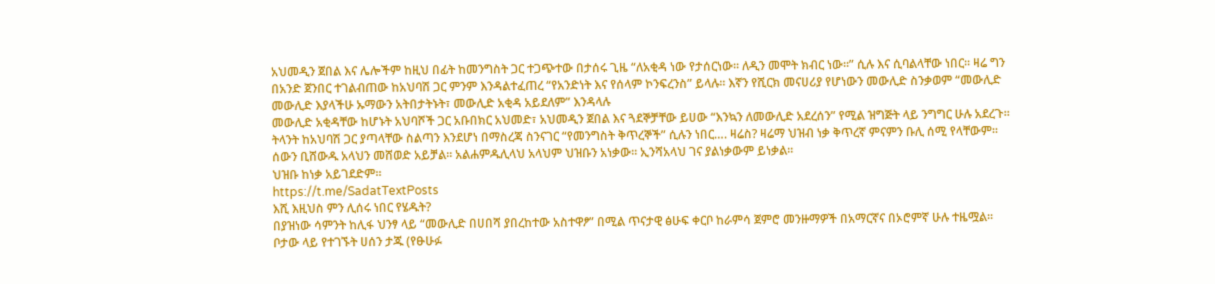አህመዲን ጀበል እና ሌሎችም ከዚህ በፊት ከመንግስት ጋር ተጋጭተው በታሰሩ ጊዜ “ለአቂዳ ነው የታሰርነው፡፡ ለዲን መሞት ክብር ነው፡፡” ሲሉ እና ሲባልላቸው ነበር፡፡ ዛሬ ግን በአንድ ጀንበር ተገልብጠው ከአህባሽ ጋር ምንም እንዳልተፈጠረ “የአንድነት እና የሰላም ኮንፍረንስ” ይላሉ፡፡ እኛን የሺርክ መናሀሪያ የሆነውን መውሊድ ስንቃወም “መውሊድ መውሊድ እያላችሁ ኡማውን አትበታትኑት፣ መውሊድ አቂዳ አይደለም” እንዳላሉ
መውሊድ አቂዳቸው ከሆኑት አህባሾች ጋር አቡበክር አህመድ፣ አህመዲን ጀበል እና ጓደኞቻቸው ይሀው “እንኳን ለመውሊድ አደረሰን” የሚል ዝግጅት ላይ ንግግር ሁሉ አደረጉ፡፡ ትላንት ከአህባሽ ጋር ያጣላቸው ስልጣን እንደሆነ በማስረጃ ስንናገር “የመንግስት ቅጥረኞች” ሲሉን ነበር…. ዛሬስ? ዛሬማ ህዝብ ነቃ ቅጥረኛ ምናምን ቡሊ ሰሚ የላቸውም፡፡ ሰውን ቢሸውዱ አላህን መሸወድ አይቻል፡፡ አልሐምዱሊላህ አላህም ህዝቡን አነቃው፡፡ ኢንሻአላህ ገና ያልነቃውም ይነቃል፡፡
ህዝቡ ከነቃ አይገደድም፡፡
https://t.me/SadatTextPosts
እሺ እዚህስ ምን ሊሰሩ ነበር የሄዱት?
በያዝነው ሳምንት ከሊፋ ህንፃ ላይ “መውሊድ በሀበሻ ያበረከተው አስተዋፆ” በሚል ጥናታዊ ፅሁፍ ቀርቦ ከራምሳ ጀምሮ መንዙማዎች በአማርኛና በኦሮምኛ ሁሉ ተዜሟል፡፡
ቦታው ላይ የተገኙት ሀሰን ታጁ (የፁሁፉ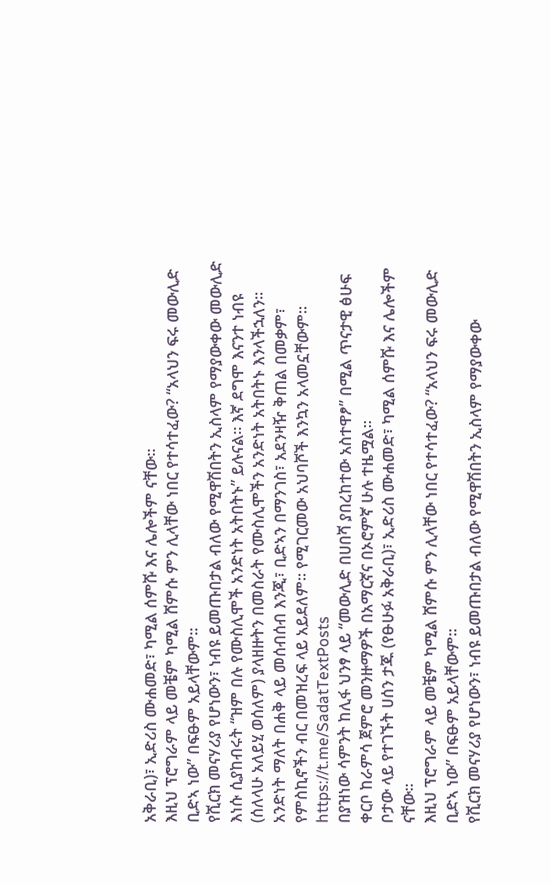አቅራቢ)፣ ኢድሪስ ሙሐመድ፣ ካሚል ሰምሹ እና ሌሎችም ናቸው፡፡
እዚህ ፕሮግራም ላይ መቼም ካሚል ሸምሱ ምን ሊላቸው ነበር የተሳተፈው? “አላህን ፍሩ መውሊድ ቢድኣ ነው” በፍፁም አይላቸውም፡፡
የሺርክ መናሃሪያ የሆነውን፣ ነብዩ ይመጡበታል ብለው የሚዋሽበትን ኢስላም የማያውቀው መውሊድ እነሱ ሲያከብሩት “ዝም በሉ የሙስሊሞች አንድነት አትበትኑ” ይሉናል፡፡ እኛ ደግሞ እናንተ ነብዩ (ሰለላሁ አለይሂ ወሰለም) ያላዘዙትን በመስራት የሙስሊሞችን አንድነት አትበትኑ እንላችኋለን፡፡ አንድነት ማለት በሐቅ ላይ መሰብሰብ እንጂ፣ ቢድኣን በማንገስ፣ አደንዛዥ ቅጠል በመቃም፣ የምስኪኖችን ብር በመዝረፍ ላይ አይደለም፡፡ የሚገርመው አህባሾች እንኳን አላመኗቸውም፡፡
https://t.me/SadatTextPosts
በያዝነው ሳምንት ከሊፋ ህንፃ ላይ “መውሊድ በሀበሻ ያበረከተው አስተዋፆ” በሚል ጥናታዊ ፅሁፍ ቀርቦ ከራምሳ ጀምሮ መንዙማዎች በአማርኛና በኦሮምኛ ሁሉ ተዜሟል፡፡
ቦታው ላይ የተገኙት ሀሰን ታጁ (የፁሁፉ አቅራቢ)፣ ኢድሪስ ሙሐመድ፣ ካሚል ሰምሹ እና ሌሎችም ናቸው፡፡
እዚህ ፕሮግራም ላይ መቼም ካሚል ሸምሱ ምን ሊላቸው ነበር የተሳተፈው? “አላህን ፍሩ መውሊድ ቢድኣ ነው” በፍፁም አይላቸውም፡፡
የሺርክ መናሃሪያ የሆነውን፣ ነብዩ ይመጡበታል ብለው የሚዋሽበትን ኢስላም የማያውቀው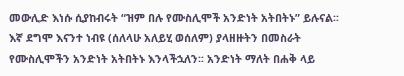መውሊድ እነሱ ሲያከብሩት “ዝም በሉ የሙስሊሞች አንድነት አትበትኑ” ይሉናል፡፡ እኛ ደግሞ እናንተ ነብዩ (ሰለላሁ አለይሂ ወሰለም) ያላዘዙትን በመስራት የሙስሊሞችን አንድነት አትበትኑ እንላችኋለን፡፡ አንድነት ማለት በሐቅ ላይ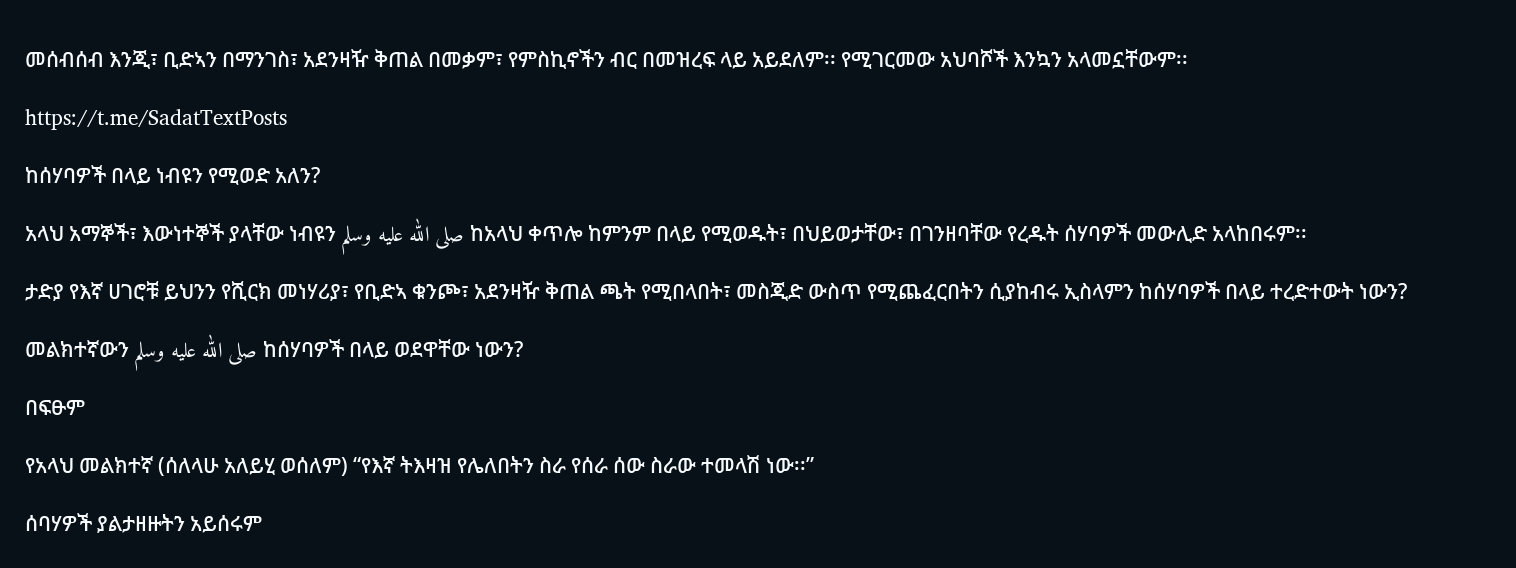መሰብሰብ እንጂ፣ ቢድኣን በማንገስ፣ አደንዛዥ ቅጠል በመቃም፣ የምስኪኖችን ብር በመዝረፍ ላይ አይደለም፡፡ የሚገርመው አህባሾች እንኳን አላመኗቸውም፡፡
https://t.me/SadatTextPosts
ከሰሃባዎች በላይ ነብዩን የሚወድ አለን?
አላህ አማኞች፣ እውነተኞች ያላቸው ነብዩን صلى الله عليه وسلم ከአላህ ቀጥሎ ከምንም በላይ የሚወዱት፣ በህይወታቸው፣ በገንዘባቸው የረዱት ሰሃባዎች መውሊድ አላከበሩም፡፡
ታድያ የእኛ ሀገሮቹ ይህንን የሺርክ መነሃሪያ፣ የቢድኣ ቁንጮ፣ አደንዛዥ ቅጠል ጫት የሚበላበት፣ መስጂድ ውስጥ የሚጨፈርበትን ሲያከብሩ ኢስላምን ከሰሃባዎች በላይ ተረድተውት ነውን?
መልክተኛውን صلى الله عليه وسلم ከሰሃባዎች በላይ ወደዋቸው ነውን?
በፍፁም
የአላህ መልክተኛ (ሰለላሁ አለይሂ ወሰለም) “የእኛ ትእዛዝ የሌለበትን ስራ የሰራ ሰው ስራው ተመላሽ ነው፡፡”
ሰባሃዎች ያልታዘዙትን አይሰሩም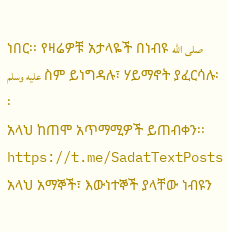ነበር፡፡ የዛሬዎቹ አታላዬች በነብዩ صلى الله عليه وسلم ስም ይነግዳሉ፣ ሃይማኖት ያፈርሳሉ፡፡
አላህ ከጠሞ አጥማሚዎች ይጠብቀን፡፡
https://t.me/SadatTextPosts
አላህ አማኞች፣ እውነተኞች ያላቸው ነብዩን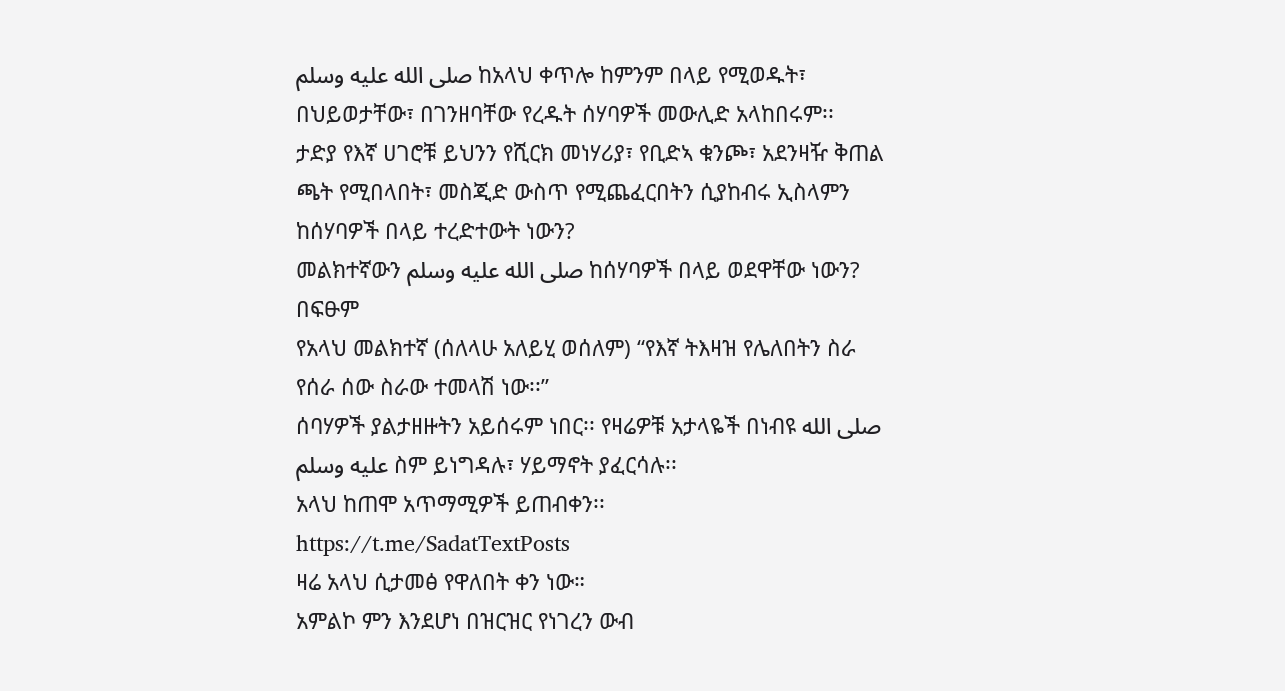صلى الله عليه وسلم ከአላህ ቀጥሎ ከምንም በላይ የሚወዱት፣ በህይወታቸው፣ በገንዘባቸው የረዱት ሰሃባዎች መውሊድ አላከበሩም፡፡
ታድያ የእኛ ሀገሮቹ ይህንን የሺርክ መነሃሪያ፣ የቢድኣ ቁንጮ፣ አደንዛዥ ቅጠል ጫት የሚበላበት፣ መስጂድ ውስጥ የሚጨፈርበትን ሲያከብሩ ኢስላምን ከሰሃባዎች በላይ ተረድተውት ነውን?
መልክተኛውን صلى الله عليه وسلم ከሰሃባዎች በላይ ወደዋቸው ነውን?
በፍፁም
የአላህ መልክተኛ (ሰለላሁ አለይሂ ወሰለም) “የእኛ ትእዛዝ የሌለበትን ስራ የሰራ ሰው ስራው ተመላሽ ነው፡፡”
ሰባሃዎች ያልታዘዙትን አይሰሩም ነበር፡፡ የዛሬዎቹ አታላዬች በነብዩ صلى الله عليه وسلم ስም ይነግዳሉ፣ ሃይማኖት ያፈርሳሉ፡፡
አላህ ከጠሞ አጥማሚዎች ይጠብቀን፡፡
https://t.me/SadatTextPosts
ዛሬ አላህ ሲታመፅ የዋለበት ቀን ነው።
አምልኮ ምን እንደሆነ በዝርዝር የነገረን ውብ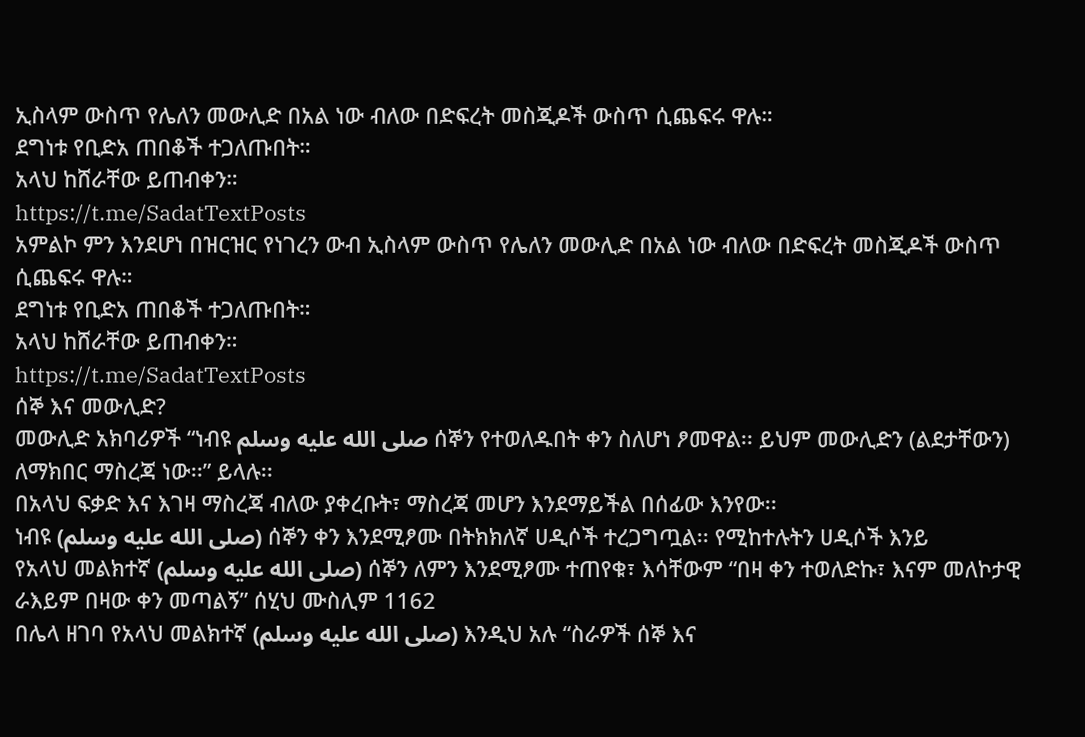ኢስላም ውስጥ የሌለን መውሊድ በአል ነው ብለው በድፍረት መስጂዶች ውስጥ ሲጨፍሩ ዋሉ።
ደግነቱ የቢድአ ጠበቆች ተጋለጡበት።
አላህ ከሸራቸው ይጠብቀን።
https://t.me/SadatTextPosts
አምልኮ ምን እንደሆነ በዝርዝር የነገረን ውብ ኢስላም ውስጥ የሌለን መውሊድ በአል ነው ብለው በድፍረት መስጂዶች ውስጥ ሲጨፍሩ ዋሉ።
ደግነቱ የቢድአ ጠበቆች ተጋለጡበት።
አላህ ከሸራቸው ይጠብቀን።
https://t.me/SadatTextPosts
ሰኞ እና መውሊድ?
መውሊድ አክባሪዎች “ነብዩ صلى الله عليه وسلم ሰኞን የተወለዱበት ቀን ስለሆነ ፆመዋል፡፡ ይህም መውሊድን (ልደታቸውን) ለማክበር ማስረጃ ነው፡፡” ይላሉ፡፡
በአላህ ፍቃድ እና እገዛ ማስረጃ ብለው ያቀረቡት፣ ማስረጃ መሆን እንደማይችል በሰፊው እንየው፡፡
ነብዩ (صلى الله عليه وسلم) ሰኞን ቀን እንደሚፆሙ በትክክለኛ ሀዲሶች ተረጋግጧል፡፡ የሚከተሉትን ሀዲሶች እንይ
የአላህ መልክተኛ (صلى الله عليه وسلم) ሰኞን ለምን እንደሚፆሙ ተጠየቁ፣ እሳቸውም “በዛ ቀን ተወለድኩ፣ እናም መለኮታዊ ራእይም በዛው ቀን መጣልኝ” ሰሂህ ሙስሊም 1162
በሌላ ዘገባ የአላህ መልክተኛ (صلى الله عليه وسلم) እንዲህ አሉ “ስራዎች ሰኞ እና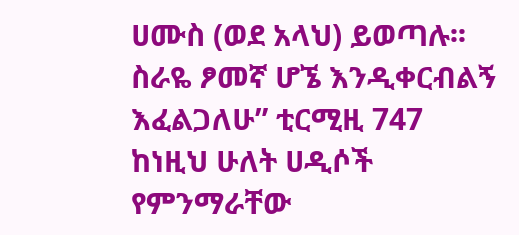ሀሙስ (ወደ አላህ) ይወጣሉ፡፡ ስራዬ ፆመኛ ሆኜ እንዲቀርብልኝ እፈልጋለሁ” ቲርሚዚ 747
ከነዚህ ሁለት ሀዲሶች የምንማራቸው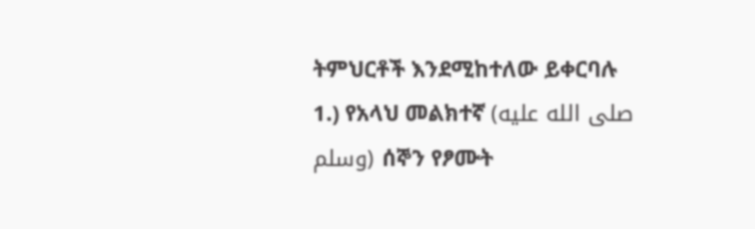ትምህርቶች እንደሚከተለው ይቀርባሉ
1.) የአላህ መልክተኛ (صلى الله عليه وسلم) ሰኞን የፆሙት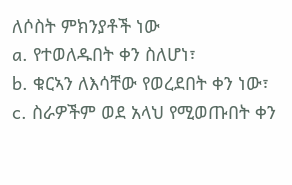ለሶስት ምክንያቶች ነው
a. የተወለዱበት ቀን ስለሆነ፣
b. ቁርኣን ለእሳቸው የወረደበት ቀን ነው፣
c. ስራዎችም ወደ አላህ የሚወጡበት ቀን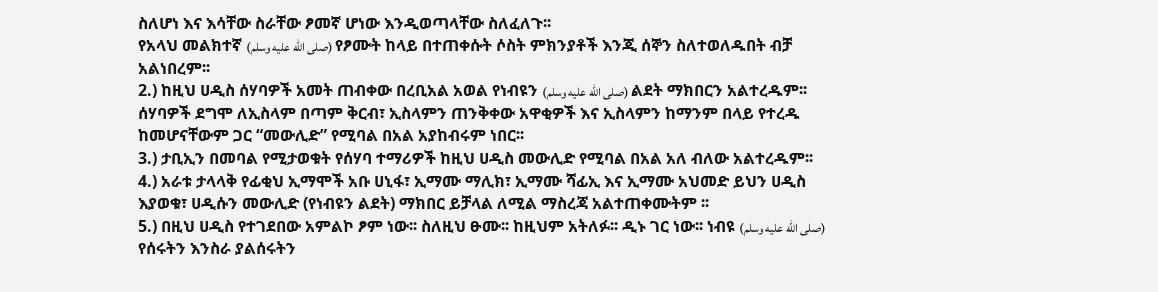ስለሆነ እና እሳቸው ስራቸው ፆመኛ ሆነው እንዲወጣላቸው ስለፈለጉ፡፡
የአላህ መልክተኛ (صلى الله عليه وسلم) የፆሙት ከላይ በተጠቀሱት ሶስት ምክንያቶች እንጂ ሰኞን ስለተወለዱበት ብቻ አልነበረም፡፡
2.) ከዚህ ሀዲስ ሰሃባዎች አመት ጠብቀው በረቢአል አወል የነብዩን (صلى الله عليه وسلم) ልደት ማክበርን አልተረዱም፡፡ ሰሃባዎች ደግሞ ለኢስላም በጣም ቅርብ፣ ኢስላምን ጠንቅቀው አዋቂዎች እና ኢስላምን ከማንም በላይ የተረዱ ከመሆናቸውም ጋር “መውሊድ” የሚባል በአል አያከብሩም ነበር፡፡
3.) ታቢኢን በመባል የሚታወቁት የሰሃባ ተማሪዎች ከዚህ ሀዲስ መውሊድ የሚባል በአል አለ ብለው አልተረዱም፡፡
4.) አራቱ ታላላቅ የፊቂህ ኢማሞች አቡ ሀኒፋ፣ ኢማሙ ማሊክ፣ ኢማሙ ሻፊኢ እና ኢማሙ አህመድ ይህን ሀዲስ እያወቁ፣ ሀዲሱን መውሊድ (የነብዩን ልደት) ማክበር ይቻላል ለሚል ማስረጃ አልተጠቀሙትም ፡፡
5.) በዚህ ሀዲስ የተገደበው አምልኮ ፆም ነው፡፡ ስለዚህ ፁሙ፡፡ ከዚህም አትለፉ፡፡ ዲኑ ገር ነው፡፡ ነብዩ (صلى الله عليه وسلم) የሰሩትን እንስራ ያልሰሩትን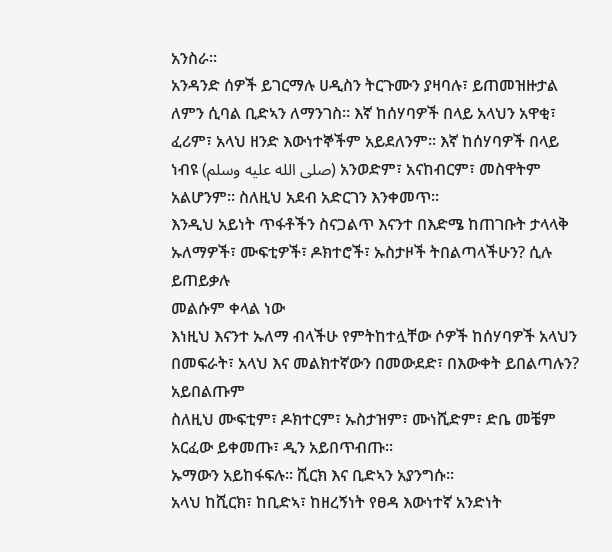አንስራ፡፡
አንዳንድ ሰዎች ይገርማሉ ሀዲስን ትርጉሙን ያዛባሉ፣ ይጠመዝዙታል ለምን ሲባል ቢድኣን ለማንገስ፡፡ እኛ ከሰሃባዎች በላይ አላህን አዋቂ፣ ፈሪም፣ አላህ ዘንድ እውነተኞችም አይደለንም፡፡ እኛ ከሰሃባዎች በላይ ነብዩ (صلى الله عليه وسلم) አንወድም፣ አናከብርም፣ መስዋትም አልሆንም፡፡ ስለዚህ አደብ አድርገን እንቀመጥ፡፡
እንዲህ አይነት ጥፋቶችን ስናጋልጥ እናንተ በእድሜ ከጠገቡት ታላላቅ ኡለማዎች፣ ሙፍቲዎች፣ ዶክተሮች፣ ኡስታዞች ትበልጣላችሁን? ሲሉ ይጠይቃሉ
መልሱም ቀላል ነው
እነዚህ እናንተ ኡለማ ብላችሁ የምትከተሏቸው ሶዎች ከሰሃባዎች አላህን በመፍራት፣ አላህ እና መልክተኛውን በመውደድ፣ በእውቀት ይበልጣሉን?
አይበልጡም
ስለዚህ ሙፍቲም፣ ዶክተርም፣ ኡስታዝም፣ ሙነሺድም፣ ድቤ መቼም አርፈው ይቀመጡ፣ ዲን አይበጥብጡ፡፡
ኡማውን አይከፋፍሉ፡፡ ሺርክ እና ቢድኣን አያንግሱ፡፡
አላህ ከሺርክ፣ ከቢድኣ፣ ከዘረኝነት የፀዳ እውነተኛ አንድነት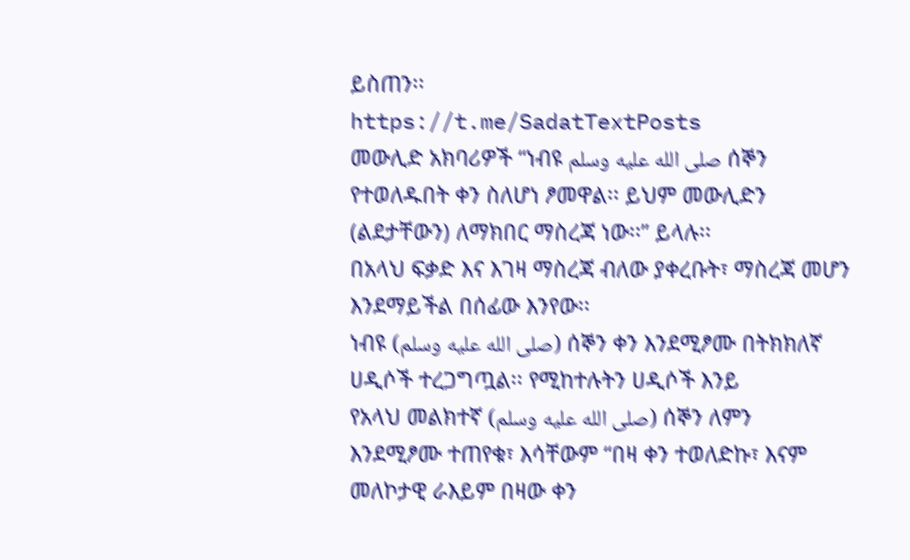ይስጠን፡፡
https://t.me/SadatTextPosts
መውሊድ አክባሪዎች “ነብዩ صلى الله عليه وسلم ሰኞን የተወለዱበት ቀን ስለሆነ ፆመዋል፡፡ ይህም መውሊድን (ልደታቸውን) ለማክበር ማስረጃ ነው፡፡” ይላሉ፡፡
በአላህ ፍቃድ እና እገዛ ማስረጃ ብለው ያቀረቡት፣ ማስረጃ መሆን እንደማይችል በሰፊው እንየው፡፡
ነብዩ (صلى الله عليه وسلم) ሰኞን ቀን እንደሚፆሙ በትክክለኛ ሀዲሶች ተረጋግጧል፡፡ የሚከተሉትን ሀዲሶች እንይ
የአላህ መልክተኛ (صلى الله عليه وسلم) ሰኞን ለምን እንደሚፆሙ ተጠየቁ፣ እሳቸውም “በዛ ቀን ተወለድኩ፣ እናም መለኮታዊ ራእይም በዛው ቀን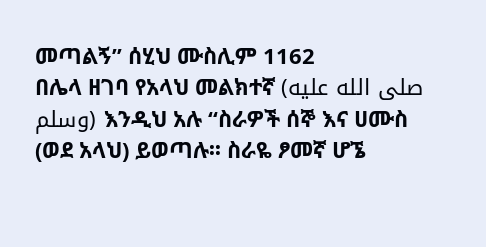መጣልኝ” ሰሂህ ሙስሊም 1162
በሌላ ዘገባ የአላህ መልክተኛ (صلى الله عليه وسلم) እንዲህ አሉ “ስራዎች ሰኞ እና ሀሙስ (ወደ አላህ) ይወጣሉ፡፡ ስራዬ ፆመኛ ሆኜ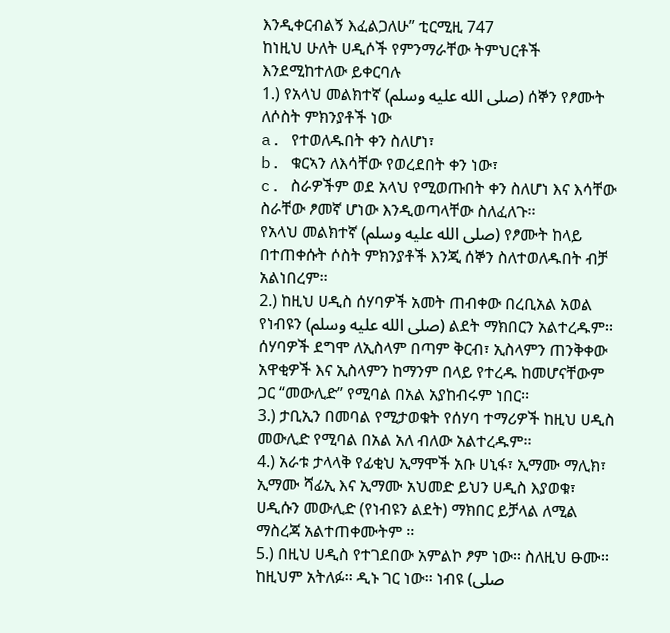እንዲቀርብልኝ እፈልጋለሁ” ቲርሚዚ 747
ከነዚህ ሁለት ሀዲሶች የምንማራቸው ትምህርቶች እንደሚከተለው ይቀርባሉ
1.) የአላህ መልክተኛ (صلى الله عليه وسلم) ሰኞን የፆሙት ለሶስት ምክንያቶች ነው
a. የተወለዱበት ቀን ስለሆነ፣
b. ቁርኣን ለእሳቸው የወረደበት ቀን ነው፣
c. ስራዎችም ወደ አላህ የሚወጡበት ቀን ስለሆነ እና እሳቸው ስራቸው ፆመኛ ሆነው እንዲወጣላቸው ስለፈለጉ፡፡
የአላህ መልክተኛ (صلى الله عليه وسلم) የፆሙት ከላይ በተጠቀሱት ሶስት ምክንያቶች እንጂ ሰኞን ስለተወለዱበት ብቻ አልነበረም፡፡
2.) ከዚህ ሀዲስ ሰሃባዎች አመት ጠብቀው በረቢአል አወል የነብዩን (صلى الله عليه وسلم) ልደት ማክበርን አልተረዱም፡፡ ሰሃባዎች ደግሞ ለኢስላም በጣም ቅርብ፣ ኢስላምን ጠንቅቀው አዋቂዎች እና ኢስላምን ከማንም በላይ የተረዱ ከመሆናቸውም ጋር “መውሊድ” የሚባል በአል አያከብሩም ነበር፡፡
3.) ታቢኢን በመባል የሚታወቁት የሰሃባ ተማሪዎች ከዚህ ሀዲስ መውሊድ የሚባል በአል አለ ብለው አልተረዱም፡፡
4.) አራቱ ታላላቅ የፊቂህ ኢማሞች አቡ ሀኒፋ፣ ኢማሙ ማሊክ፣ ኢማሙ ሻፊኢ እና ኢማሙ አህመድ ይህን ሀዲስ እያወቁ፣ ሀዲሱን መውሊድ (የነብዩን ልደት) ማክበር ይቻላል ለሚል ማስረጃ አልተጠቀሙትም ፡፡
5.) በዚህ ሀዲስ የተገደበው አምልኮ ፆም ነው፡፡ ስለዚህ ፁሙ፡፡ ከዚህም አትለፉ፡፡ ዲኑ ገር ነው፡፡ ነብዩ (صلى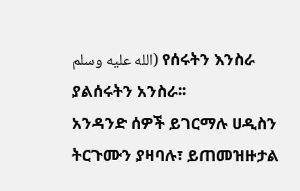الله عليه وسلم) የሰሩትን እንስራ ያልሰሩትን አንስራ፡፡
አንዳንድ ሰዎች ይገርማሉ ሀዲስን ትርጉሙን ያዛባሉ፣ ይጠመዝዙታል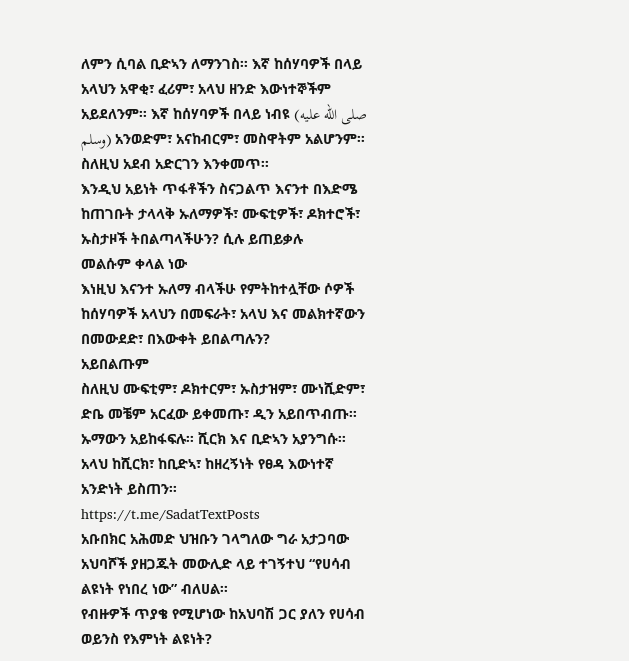ለምን ሲባል ቢድኣን ለማንገስ፡፡ እኛ ከሰሃባዎች በላይ አላህን አዋቂ፣ ፈሪም፣ አላህ ዘንድ እውነተኞችም አይደለንም፡፡ እኛ ከሰሃባዎች በላይ ነብዩ (صلى الله عليه وسلم) አንወድም፣ አናከብርም፣ መስዋትም አልሆንም፡፡ ስለዚህ አደብ አድርገን እንቀመጥ፡፡
እንዲህ አይነት ጥፋቶችን ስናጋልጥ እናንተ በእድሜ ከጠገቡት ታላላቅ ኡለማዎች፣ ሙፍቲዎች፣ ዶክተሮች፣ ኡስታዞች ትበልጣላችሁን? ሲሉ ይጠይቃሉ
መልሱም ቀላል ነው
እነዚህ እናንተ ኡለማ ብላችሁ የምትከተሏቸው ሶዎች ከሰሃባዎች አላህን በመፍራት፣ አላህ እና መልክተኛውን በመውደድ፣ በእውቀት ይበልጣሉን?
አይበልጡም
ስለዚህ ሙፍቲም፣ ዶክተርም፣ ኡስታዝም፣ ሙነሺድም፣ ድቤ መቼም አርፈው ይቀመጡ፣ ዲን አይበጥብጡ፡፡
ኡማውን አይከፋፍሉ፡፡ ሺርክ እና ቢድኣን አያንግሱ፡፡
አላህ ከሺርክ፣ ከቢድኣ፣ ከዘረኝነት የፀዳ እውነተኛ አንድነት ይስጠን፡፡
https://t.me/SadatTextPosts
አቡበክር አሕመድ ህዝቡን ገላግለው ግራ አታጋባው
አህባሾች ያዘጋጁት መውሊድ ላይ ተገኝተህ “የሀሳብ ልዩነት የነበረ ነው” ብለሀል፡፡
የብዙዎች ጥያቄ የሚሆነው ከአህባሽ ጋር ያለን የሀሳብ ወይንስ የእምነት ልዩነት?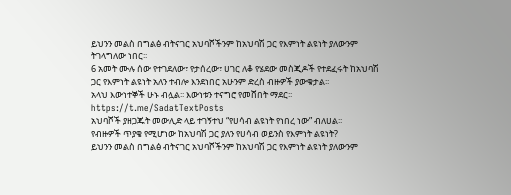ይህንን መልስ በግልፅ ብትናገር አህባሾችንም ከአህባሽ ጋር የእምነት ልዩነት ያለውንም ትገላግለው ነበር፡፡
6 አመት ሙሉ ሰው የተገደለው፣ የታሰረው፣ ሀገር ለቆ የሄደው መስጂዶች የተደፈሩት ከአህባሽ ጋር የእምነት ልዩነት አለን ተብሎ እንደነበር አሁንም ድረስ ብዙዎች ያውቁታል፡፡
አላህ እውነተኞች ሁኑ ብሏል፡፡ እውነቱን ተናግሮ የመሸበት ማደር፡፡
https://t.me/SadatTextPosts
አህባሾች ያዘጋጁት መውሊድ ላይ ተገኝተህ “የሀሳብ ልዩነት የነበረ ነው” ብለሀል፡፡
የብዙዎች ጥያቄ የሚሆነው ከአህባሽ ጋር ያለን የሀሳብ ወይንስ የእምነት ልዩነት?
ይህንን መልስ በግልፅ ብትናገር አህባሾችንም ከአህባሽ ጋር የእምነት ልዩነት ያለውንም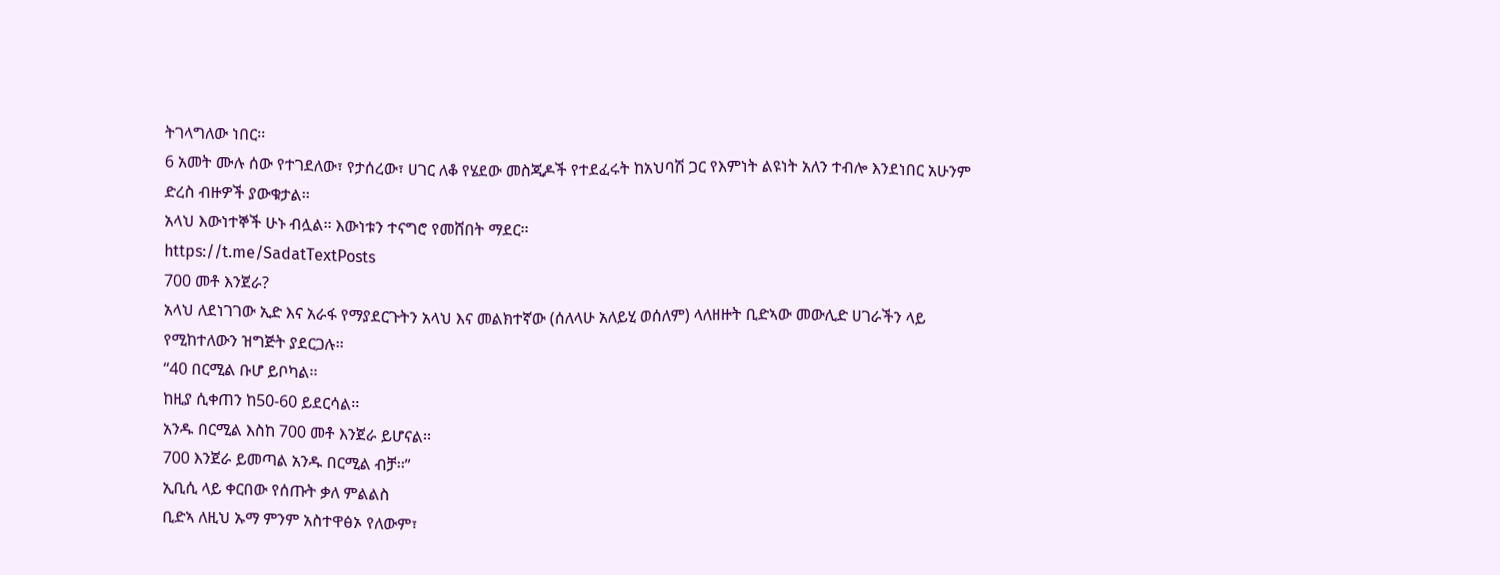ትገላግለው ነበር፡፡
6 አመት ሙሉ ሰው የተገደለው፣ የታሰረው፣ ሀገር ለቆ የሄደው መስጂዶች የተደፈሩት ከአህባሽ ጋር የእምነት ልዩነት አለን ተብሎ እንደነበር አሁንም ድረስ ብዙዎች ያውቁታል፡፡
አላህ እውነተኞች ሁኑ ብሏል፡፡ እውነቱን ተናግሮ የመሸበት ማደር፡፡
https://t.me/SadatTextPosts
700 መቶ እንጀራ?
አላህ ለደነገገው ኢድ እና አራፋ የማያደርጉትን አላህ እና መልክተኛው (ሰለላሁ አለይሂ ወሰለም) ላለዘዙት ቢድኣው መውሊድ ሀገራችን ላይ የሚከተለውን ዝግጅት ያደርጋሉ፡፡
“40 በርሚል ቡሆ ይቦካል፡፡
ከዚያ ሲቀጠን ከ50-60 ይደርሳል፡፡
አንዱ በርሚል እስከ 700 መቶ እንጀራ ይሆናል፡፡
700 እንጀራ ይመጣል አንዱ በርሚል ብቻ፡፡”
ኢቢሲ ላይ ቀርበው የሰጡት ቃለ ምልልስ
ቢድኣ ለዚህ ኡማ ምንም አስተዋፅኦ የለውም፣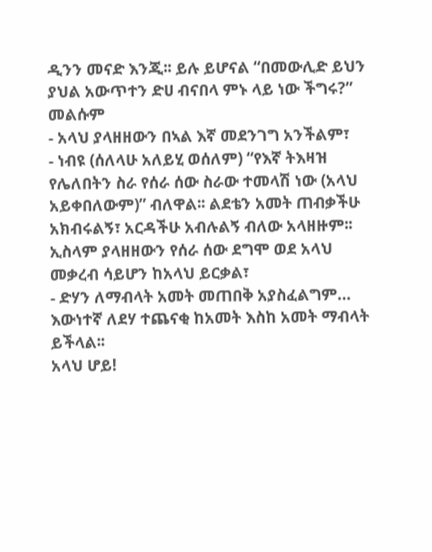ዲንን መናድ እንጂ፡፡ ይሉ ይሆናል “በመውሊድ ይህን ያህል አውጥተን ድሀ ብናበላ ምኑ ላይ ነው ችግሩ?”
መልሱም
- አላህ ያላዘዘውን በኣል እኛ መደንገግ አንችልም፣
- ነብዩ (ሰለላሁ አለይሂ ወሰለም) “የእኛ ትእዛዝ የሌለበትን ስራ የሰራ ሰው ስራው ተመላሽ ነው (አላህ አይቀበለውም)” ብለዋል፡፡ ልደቴን አመት ጠብቃችሁ አክብሩልኝ፣ አርዳችሁ አብሉልኝ ብለው አላዘዙም፡፡ ኢስላም ያላዘዘውን የሰራ ሰው ደግሞ ወደ አላህ መቃረብ ሳይሆን ከአላህ ይርቃል፣
- ድሃን ለማብላት አመት መጠበቅ አያስፈልግም… እውነተኛ ለደሃ ተጨናቂ ከአመት እስከ አመት ማብላት ይችላል፡፡
አላህ ሆይ!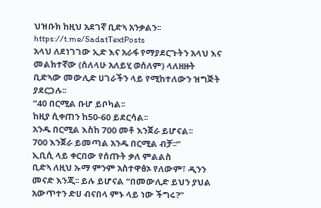ህዝቡክ ከዚህ አደገኛ ቢድኣ አንቃልን፡፡
https://t.me/SadatTextPosts
አላህ ለደነገገው ኢድ እና አራፋ የማያደርጉትን አላህ እና መልክተኛው (ሰለላሁ አለይሂ ወሰለም) ላለዘዙት ቢድኣው መውሊድ ሀገራችን ላይ የሚከተለውን ዝግጅት ያደርጋሉ፡፡
“40 በርሚል ቡሆ ይቦካል፡፡
ከዚያ ሲቀጠን ከ50-60 ይደርሳል፡፡
አንዱ በርሚል እስከ 700 መቶ እንጀራ ይሆናል፡፡
700 እንጀራ ይመጣል አንዱ በርሚል ብቻ፡፡”
ኢቢሲ ላይ ቀርበው የሰጡት ቃለ ምልልስ
ቢድኣ ለዚህ ኡማ ምንም አስተዋፅኦ የለውም፣ ዲንን መናድ እንጂ፡፡ ይሉ ይሆናል “በመውሊድ ይህን ያህል አውጥተን ድሀ ብናበላ ምኑ ላይ ነው ችግሩ?”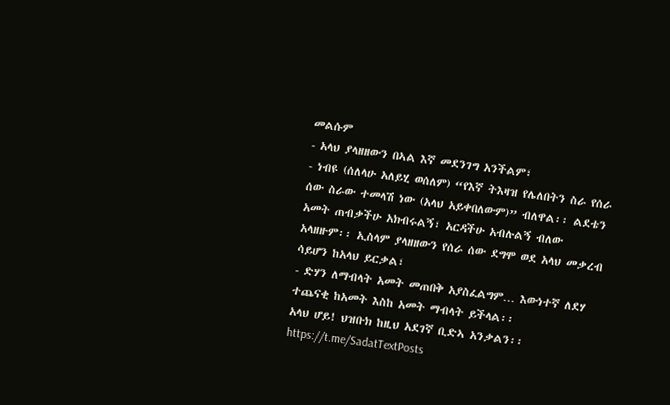መልሱም
- አላህ ያላዘዘውን በኣል እኛ መደንገግ አንችልም፣
- ነብዩ (ሰለላሁ አለይሂ ወሰለም) “የእኛ ትእዛዝ የሌለበትን ስራ የሰራ ሰው ስራው ተመላሽ ነው (አላህ አይቀበለውም)” ብለዋል፡፡ ልደቴን አመት ጠብቃችሁ አክብሩልኝ፣ አርዳችሁ አብሉልኝ ብለው አላዘዙም፡፡ ኢስላም ያላዘዘውን የሰራ ሰው ደግሞ ወደ አላህ መቃረብ ሳይሆን ከአላህ ይርቃል፣
- ድሃን ለማብላት አመት መጠበቅ አያስፈልግም… እውነተኛ ለደሃ ተጨናቂ ከአመት እስከ አመት ማብላት ይችላል፡፡
አላህ ሆይ! ህዝቡክ ከዚህ አደገኛ ቢድኣ አንቃልን፡፡
https://t.me/SadatTextPosts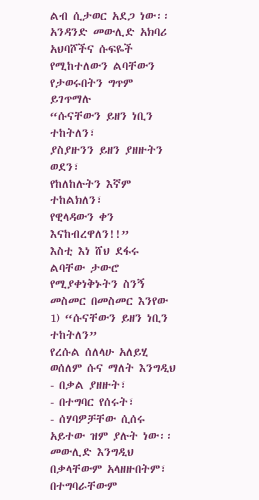ልብ ሲታወር አደጋ ነው፡፡
አንዳንድ መውሊድ አክባሪ አህባሾችና ሱፍዬች የሚከተለውን ልባቸውን የታወሩበትን ግጥም ይገጥማሉ
“ሱናቸውን ይዘን ነቢን ተከትለን፣
ያስያዙንን ይዘን ያዘዙትን ወደን፣
የከለከሉትን እኛም ተከልክለን፣
የዊላዳውን ቀን እናከብረዋለን!!”
እስቲ እነ ሸህ ደፋሩ ልባቸው ታውሮ የሚያቀነቅኑትን ስንኝ መስመር በመስመር እንየው
1) “ሱናቸውን ይዘን ነቢን ተከትለን”
የረሱል ሰለላሁ አለይሂ ወሰለም ሱና ማለት እንግዲህ
- በቃል ያዘዙት፣
- በተግባር የሰሩት፣
- ሰሃባዎቻቸው ሲሰሩ አይተው ዝም ያሉት ነው፡፡
መውሊድ እንግዲህ በቃላቸውም አላዘዙበትም፣ በተግባራቸውም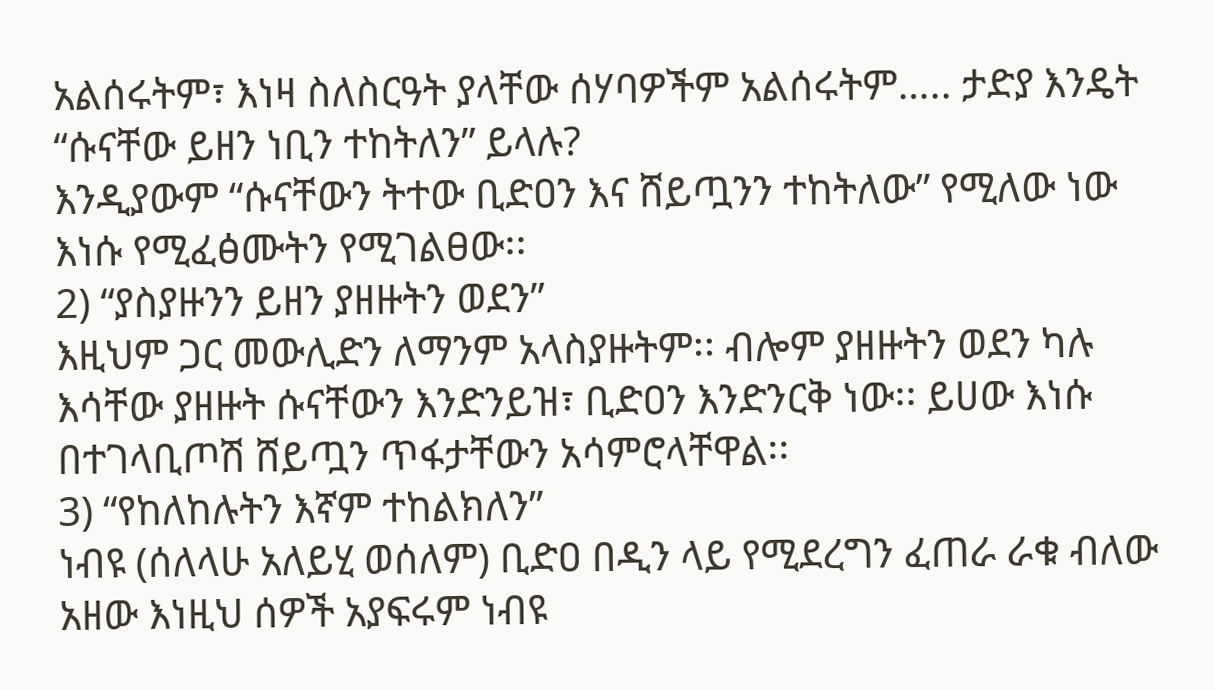አልሰሩትም፣ እነዛ ስለስርዓት ያላቸው ሰሃባዎችም አልሰሩትም….. ታድያ እንዴት “ሱናቸው ይዘን ነቢን ተከትለን” ይላሉ?
እንዲያውም “ሱናቸውን ትተው ቢድዐን እና ሸይጧንን ተከትለው” የሚለው ነው እነሱ የሚፈፅሙትን የሚገልፀው፡፡
2) “ያስያዙንን ይዘን ያዘዙትን ወደን”
እዚህም ጋር መውሊድን ለማንም አላስያዙትም፡፡ ብሎም ያዘዙትን ወደን ካሉ እሳቸው ያዘዙት ሱናቸውን እንድንይዝ፣ ቢድዐን እንድንርቅ ነው፡፡ ይሀው እነሱ በተገላቢጦሽ ሸይጧን ጥፋታቸውን አሳምሮላቸዋል፡፡
3) “የከለከሉትን እኛም ተከልክለን”
ነብዩ (ሰለላሁ አለይሂ ወሰለም) ቢድዐ በዲን ላይ የሚደረግን ፈጠራ ራቁ ብለው አዘው እነዚህ ሰዎች አያፍሩም ነብዩ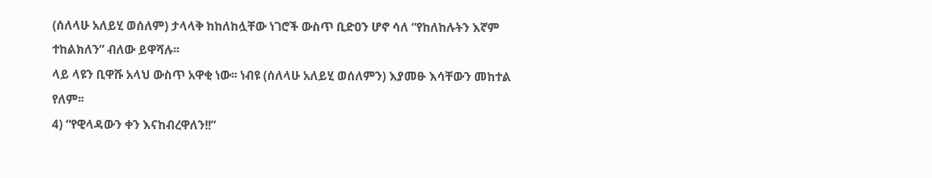(ሰለላሁ አለይሂ ወሰለም) ታላላቅ ከከለከሏቸው ነገሮች ውስጥ ቢድዐን ሆኖ ሳለ “የከለከሉትን እኛም ተከልክለን” ብለው ይዋሻሉ፡፡
ላይ ላዩን ቢዋሹ አላህ ውስጥ አዋቂ ነው፡፡ ነብዩ (ሰለላሁ አለይሂ ወሰለምን) እያመፁ እሳቸውን መከተል የለም፡፡
4) “የዊላዳውን ቀን እናከብረዋለን!!”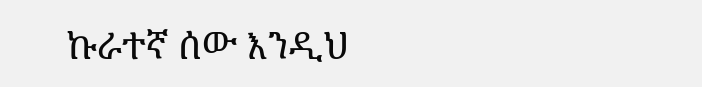ኩራተኛ ሰው እንዲህ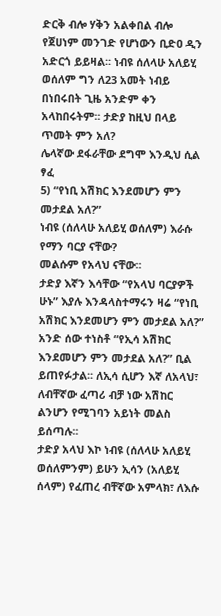ድርቅ ብሎ ሃቅን አልቀበል ብሎ የጀሀነም መንገድ የሆነውን ቢድዐ ዲን አድርጎ ይይዛል፡፡ ነብዩ ሰለላሁ አለይሂ ወሰለም ግን ለ23 አመት ነብይ በነበሩበት ጊዜ አንድም ቀን አላከበሩትም፡፡ ታድያ ከዚህ በላይ ጥመት ምን አለ?
ሌላኛው ደፋራቸው ደግሞ እንዲህ ሲል ፃፈ
5) “የነቢ አሽክር እንደመሆን ምን መታደል አለ?”
ነብዩ (ሰለላሁ አለይሂ ወሰለም) እራሱ የማን ባርያ ናቸው?
መልሱም የአላህ ናቸው፡፡
ታድያ እኛን እሳቸው “የአላህ ባርያዎች ሁኑ” እያሉ እንዳላስተማሩን ዛሬ “የነቢ አሽክር እንደመሆን ምን መታደል አለ?”
አንድ ሰው ተነስቶ “የኢሳ አሽክር እንደመሆን ምን መታደል አለ?” ቢል ይጠየፉታል፡፡ ለኢሳ ሲሆን እኛ ለአላህ፣ ለብቸኛው ፈጣሪ ብቻ ነው አሽከር ልንሆን የሚገባን አይነት መልስ ይሰጣሉ፡፡
ታድያ አላህ እኮ ነብዩ (ሰለላሁ አለይሂ ወሰለምንም) ይሁን ኢሳን (አለይሂ ሰላም) የፈጠረ ብቸኛው አምላክ፣ ለእሱ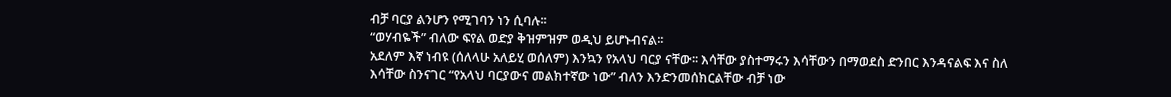ብቻ ባርያ ልንሆን የሚገባን ነን ሲባሉ፡፡
“ወሃብዬች” ብለው ፍየል ወድያ ቅዝምዝም ወዲህ ይሆኑብናል፡፡
አደለም እኛ ነብዩ (ሰለላሁ አለይሂ ወሰለም) እንኳን የአላህ ባርያ ናቸው፡፡ እሳቸው ያስተማሩን እሳቸውን በማወደስ ድንበር እንዳናልፍ እና ስለ እሳቸው ስንናገር “የአላህ ባርያውና መልክተኛው ነው” ብለን እንድንመሰክርልቸው ብቻ ነው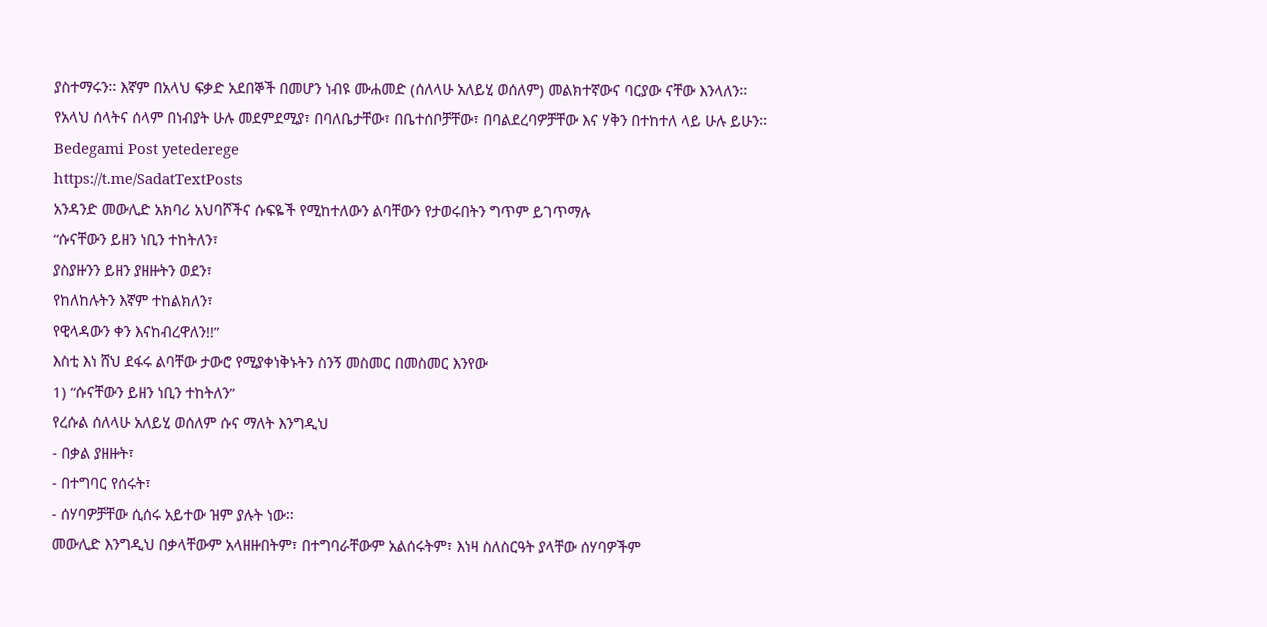ያስተማሩን፡፡ እኛም በአላህ ፍቃድ አደበኞች በመሆን ነብዩ ሙሐመድ (ሰለላሁ አለይሂ ወሰለም) መልክተኛውና ባርያው ናቸው እንላለን፡፡
የአላህ ሰላትና ሰላም በነብያት ሁሉ መደምደሚያ፣ በባለቤታቸው፣ በቤተሰቦቻቸው፣ በባልደረባዎቻቸው እና ሃቅን በተከተለ ላይ ሁሉ ይሁን፡፡
Bedegami Post yetederege
https://t.me/SadatTextPosts
አንዳንድ መውሊድ አክባሪ አህባሾችና ሱፍዬች የሚከተለውን ልባቸውን የታወሩበትን ግጥም ይገጥማሉ
“ሱናቸውን ይዘን ነቢን ተከትለን፣
ያስያዙንን ይዘን ያዘዙትን ወደን፣
የከለከሉትን እኛም ተከልክለን፣
የዊላዳውን ቀን እናከብረዋለን!!”
እስቲ እነ ሸህ ደፋሩ ልባቸው ታውሮ የሚያቀነቅኑትን ስንኝ መስመር በመስመር እንየው
1) “ሱናቸውን ይዘን ነቢን ተከትለን”
የረሱል ሰለላሁ አለይሂ ወሰለም ሱና ማለት እንግዲህ
- በቃል ያዘዙት፣
- በተግባር የሰሩት፣
- ሰሃባዎቻቸው ሲሰሩ አይተው ዝም ያሉት ነው፡፡
መውሊድ እንግዲህ በቃላቸውም አላዘዙበትም፣ በተግባራቸውም አልሰሩትም፣ እነዛ ስለስርዓት ያላቸው ሰሃባዎችም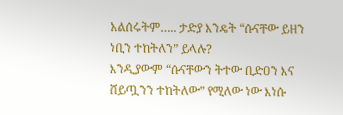አልሰሩትም….. ታድያ እንዴት “ሱናቸው ይዘን ነቢን ተከትለን” ይላሉ?
እንዲያውም “ሱናቸውን ትተው ቢድዐን እና ሸይጧንን ተከትለው” የሚለው ነው እነሱ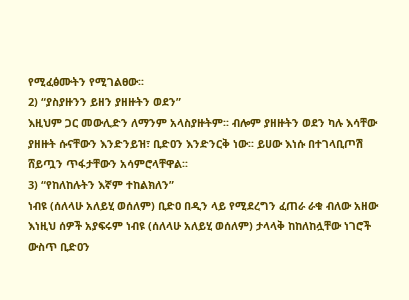የሚፈፅሙትን የሚገልፀው፡፡
2) “ያስያዙንን ይዘን ያዘዙትን ወደን”
እዚህም ጋር መውሊድን ለማንም አላስያዙትም፡፡ ብሎም ያዘዙትን ወደን ካሉ እሳቸው ያዘዙት ሱናቸውን እንድንይዝ፣ ቢድዐን እንድንርቅ ነው፡፡ ይሀው እነሱ በተገላቢጦሽ ሸይጧን ጥፋታቸውን አሳምሮላቸዋል፡፡
3) “የከለከሉትን እኛም ተከልክለን”
ነብዩ (ሰለላሁ አለይሂ ወሰለም) ቢድዐ በዲን ላይ የሚደረግን ፈጠራ ራቁ ብለው አዘው እነዚህ ሰዎች አያፍሩም ነብዩ (ሰለላሁ አለይሂ ወሰለም) ታላላቅ ከከለከሏቸው ነገሮች ውስጥ ቢድዐን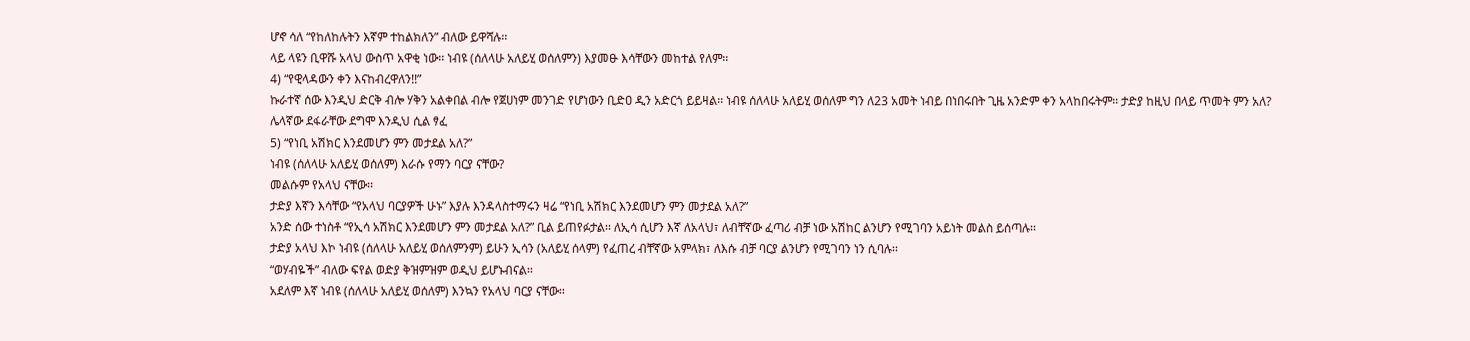ሆኖ ሳለ “የከለከሉትን እኛም ተከልክለን” ብለው ይዋሻሉ፡፡
ላይ ላዩን ቢዋሹ አላህ ውስጥ አዋቂ ነው፡፡ ነብዩ (ሰለላሁ አለይሂ ወሰለምን) እያመፁ እሳቸውን መከተል የለም፡፡
4) “የዊላዳውን ቀን እናከብረዋለን!!”
ኩራተኛ ሰው እንዲህ ድርቅ ብሎ ሃቅን አልቀበል ብሎ የጀሀነም መንገድ የሆነውን ቢድዐ ዲን አድርጎ ይይዛል፡፡ ነብዩ ሰለላሁ አለይሂ ወሰለም ግን ለ23 አመት ነብይ በነበሩበት ጊዜ አንድም ቀን አላከበሩትም፡፡ ታድያ ከዚህ በላይ ጥመት ምን አለ?
ሌላኛው ደፋራቸው ደግሞ እንዲህ ሲል ፃፈ
5) “የነቢ አሽክር እንደመሆን ምን መታደል አለ?”
ነብዩ (ሰለላሁ አለይሂ ወሰለም) እራሱ የማን ባርያ ናቸው?
መልሱም የአላህ ናቸው፡፡
ታድያ እኛን እሳቸው “የአላህ ባርያዎች ሁኑ” እያሉ እንዳላስተማሩን ዛሬ “የነቢ አሽክር እንደመሆን ምን መታደል አለ?”
አንድ ሰው ተነስቶ “የኢሳ አሽክር እንደመሆን ምን መታደል አለ?” ቢል ይጠየፉታል፡፡ ለኢሳ ሲሆን እኛ ለአላህ፣ ለብቸኛው ፈጣሪ ብቻ ነው አሽከር ልንሆን የሚገባን አይነት መልስ ይሰጣሉ፡፡
ታድያ አላህ እኮ ነብዩ (ሰለላሁ አለይሂ ወሰለምንም) ይሁን ኢሳን (አለይሂ ሰላም) የፈጠረ ብቸኛው አምላክ፣ ለእሱ ብቻ ባርያ ልንሆን የሚገባን ነን ሲባሉ፡፡
“ወሃብዬች” ብለው ፍየል ወድያ ቅዝምዝም ወዲህ ይሆኑብናል፡፡
አደለም እኛ ነብዩ (ሰለላሁ አለይሂ ወሰለም) እንኳን የአላህ ባርያ ናቸው፡፡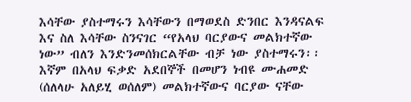እሳቸው ያስተማሩን እሳቸውን በማወደስ ድንበር እንዳናልፍ እና ስለ እሳቸው ስንናገር “የአላህ ባርያውና መልክተኛው ነው” ብለን እንድንመሰክርልቸው ብቻ ነው ያስተማሩን፡፡ እኛም በአላህ ፍቃድ አደበኞች በመሆን ነብዩ ሙሐመድ (ሰለላሁ አለይሂ ወሰለም) መልክተኛውና ባርያው ናቸው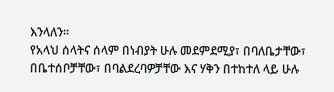እንላለን፡፡
የአላህ ሰላትና ሰላም በነብያት ሁሉ መደምደሚያ፣ በባለቤታቸው፣ በቤተሰቦቻቸው፣ በባልደረባዎቻቸው እና ሃቅን በተከተለ ላይ ሁሉ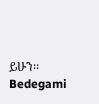ይሁን፡፡
Bedegami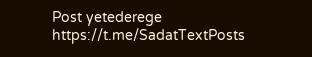Post yetederege
https://t.me/SadatTextPosts